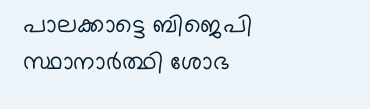പാലക്കാട്ടെ ബിജെപി സ്ഥാനാർത്ഥി ശോഭ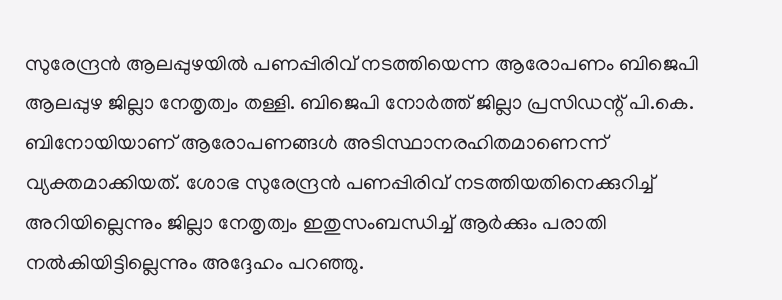സുരേന്ദ്രൻ ആലപ്പുഴയിൽ പണപ്പിരിവ് നടത്തിയെന്ന ആരോപണം ബിജെപി ആലപ്പുഴ ജില്ലാ നേതൃത്വം തള്ളി. ബിജെപി നോർത്ത് ജില്ലാ പ്രസിഡന്റ് പി.കെ. ബിനോയിയാണ് ആരോപണങ്ങൾ അടിസ്ഥാനരഹിതമാണെന്ന് വ്യക്തമാക്കിയത്. ശോഭ സുരേന്ദ്രൻ പണപ്പിരിവ് നടത്തിയതിനെക്കുറിച്ച് അറിയില്ലെന്നും ജില്ലാ നേതൃത്വം ഇതുസംബന്ധിച്ച് ആർക്കും പരാതി നൽകിയിട്ടില്ലെന്നും അദ്ദേഹം പറഞ്ഞു.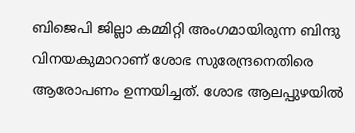ബിജെപി ജില്ലാ കമ്മിറ്റി അംഗമായിരുന്ന ബിന്ദു വിനയകുമാറാണ് ശോഭ സുരേന്ദ്രനെതിരെ ആരോപണം ഉന്നയിച്ചത്. ശോഭ ആലപ്പുഴയിൽ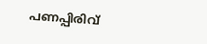പണപ്പിരിവ്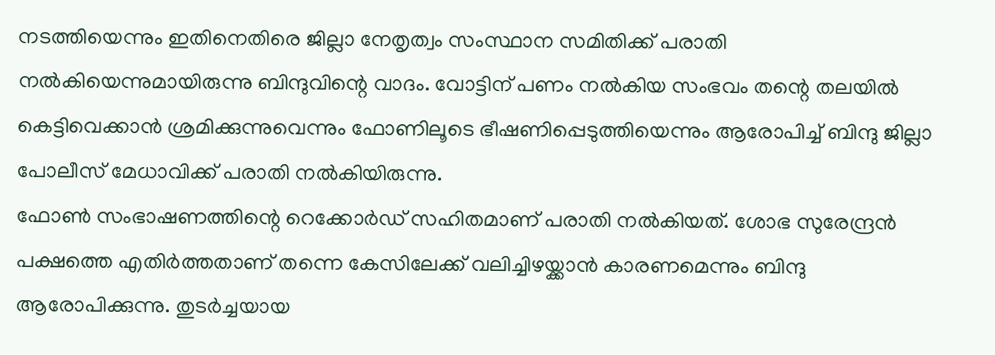നടത്തിയെന്നും ഇതിനെതിരെ ജില്ലാ നേതൃത്വം സംസ്ഥാന സമിതിക്ക് പരാതി നൽകിയെന്നുമായിരുന്നു ബിന്ദുവിന്റെ വാദം. വോട്ടിന് പണം നൽകിയ സംഭവം തന്റെ തലയിൽ കെട്ടിവെക്കാൻ ശ്രമിക്കുന്നുവെന്നും ഫോണിലൂടെ ഭീഷണിപ്പെടുത്തിയെന്നും ആരോപിച്ച് ബിന്ദു ജില്ലാ പോലീസ് മേധാവിക്ക് പരാതി നൽകിയിരുന്നു.
ഫോൺ സംഭാഷണത്തിന്റെ റെക്കോർഡ് സഹിതമാണ് പരാതി നൽകിയത്. ശോഭ സുരേന്ദ്രൻ പക്ഷത്തെ എതിർത്തതാണ് തന്നെ കേസിലേക്ക് വലിച്ചിഴയ്ക്കാൻ കാരണമെന്നും ബിന്ദു ആരോപിക്കുന്നു. തുടർച്ചയായ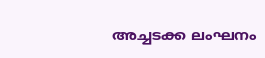അച്ചടക്ക ലംഘനം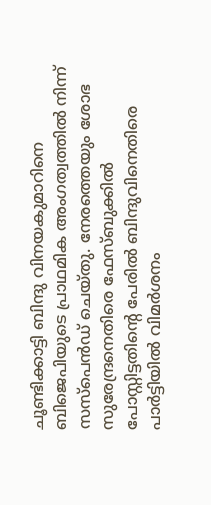ചൂണ്ടിക്കാട്ടി ബിന്ദു വിനയകുമാറിനെ ബിജെപിയുടെ പ്രാഥമിക അംഗത്വത്തിൽ നിന്ന് സസ്പെൻഡ് ചെയ്തു. നേരത്തെയും ശോഭ സുരേന്ദ്രനെതിരെ ഫേസ്ബുക്കിൽ പോസ്റ്റിട്ടതിന്റെ പേരിൽ ബിന്ദുവിനെതിരെ പാർട്ടിയിൽ വിമർശനം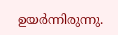ഉയർന്നിരുന്നു.